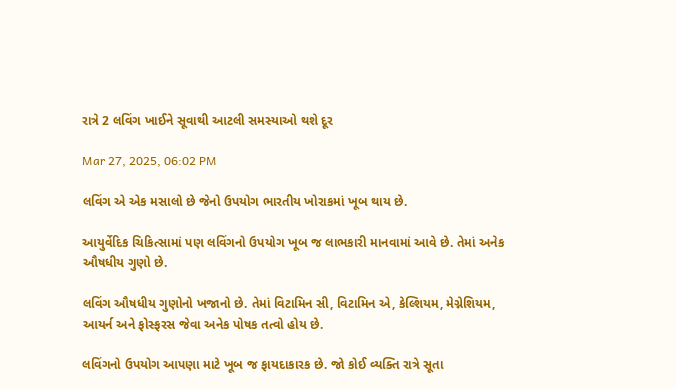રાત્રે 2 લવિંગ ખાઈને સૂવાથી આટલી સમસ્યાઓ થશે દૂર

Mar 27, 2025, 06:02 PM

લવિંગ એ એક મસાલો છે જેનો ઉપયોગ ભારતીય ખોરાકમાં ખૂબ થાય છે.

આયુર્વેદિક ચિકિત્સામાં પણ લવિંગનો ઉપયોગ ખૂબ જ લાભકારી માનવામાં આવે છે. તેમાં અનેક ઔષધીય ગુણો છે.

લવિંગ ઔષધીય ગુણોનો ખજાનો છે. તેમાં વિટામિન સી, વિટામિન એ, કેલ્શિયમ, મેગ્નેશિયમ, આયર્ન અને ફોસ્ફરસ જેવા અનેક પોષક તત્વો હોય છે.

લવિંગનો ઉપયોગ આપણા માટે ખૂબ જ ફાયદાકારક છે. જો કોઈ વ્યક્તિ રાત્રે સૂતા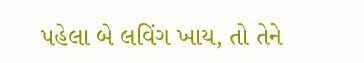પહેલા બે લવિંગ ખાય, તો તેને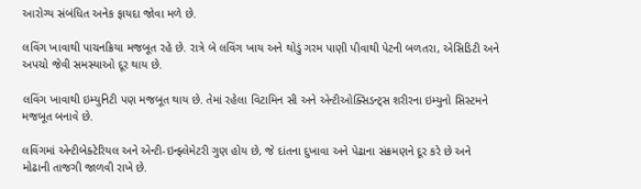આરોગ્ય સંબંધિત અનેક ફાયદા જોવા મળે છે.

લવિંગ ખાવાથી પાચનક્રિયા મજબૂત રહે છે. રાત્રે બે લવિંગ ખાય અને થોડું ગરમ પાણી પીવાથી પેટની બળતરા, એસિડિટી અને અપચો જેવી સમસ્યાઓ દૂર થાય છે.

લવિંગ ખાવાથી ઇમ્યુનિટી પણ મજબૂત થાય છે. તેમાં રહેલા વિટામિન સી અને એન્ટીઓક્સિડન્ટ્સ શરીરના ઇમ્યુનો સિસ્ટમને મજબૂત બનાવે છે.

લવિંગમાં એન્ટીબેક્ટેરિયલ અને એન્ટી-ઇન્ફ્લેમેટરી ગુણ હોય છે, જે દાંતના દુખાવા અને પેઢાના સંક્રમણને દૂર કરે છે અને મોઢાની તાજગી જાળવી રાખે છે.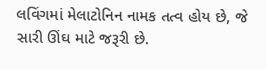લવિંગમાં મેલાટોનિન નામક તત્વ હોય છે, જે સારી ઊંઘ માટે જરૂરી છે.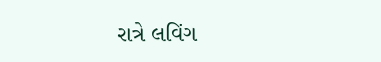રાત્રે લવિંગ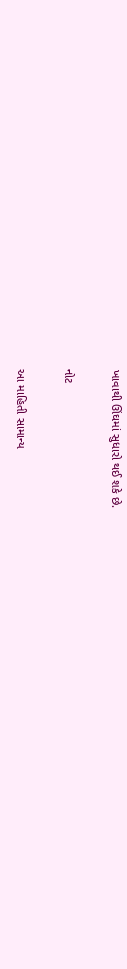ખાવાથી ઊંઘમાં સુધારો થઈ શકે છે.

નોટ

આ માહિતી સામાન્ય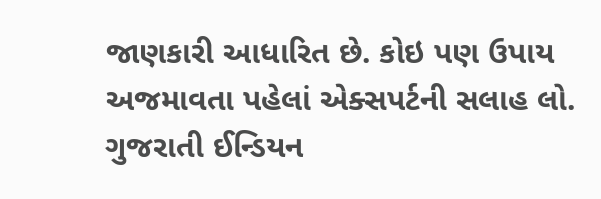જાણકારી આધારિત છે. કોઇ પણ ઉપાય અજમાવતા પહેલાં એક્સપર્ટની સલાહ લો. ગુજરાતી ઈન્ડિયન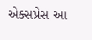એક્સપ્રેસ આ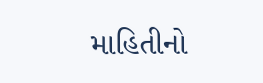માહિતીનો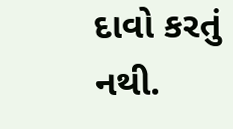દાવો કરતું નથી.